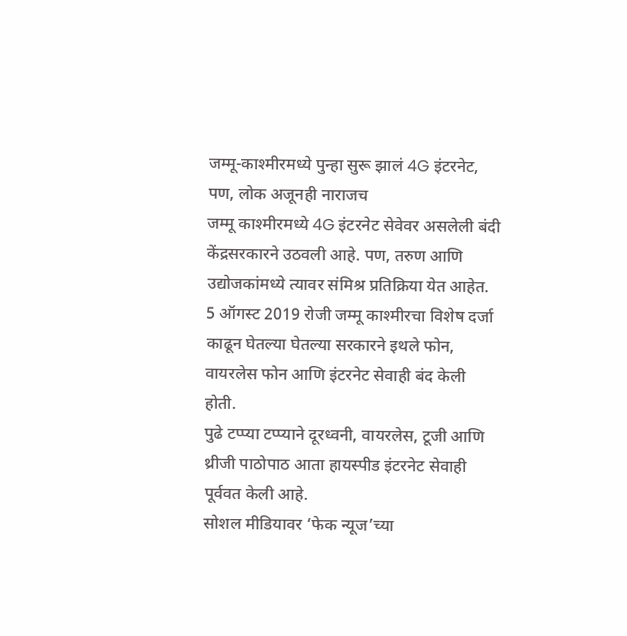जम्मू-काश्मीरमध्ये पुन्हा सुरू झालं 4G इंटरनेट, पण, लोक अजूनही नाराजच
जम्मू काश्मीरमध्ये 4G इंटरनेट सेवेवर असलेली बंदी केंद्रसरकारने उठवली आहे. पण, तरुण आणि उद्योजकांमध्ये त्यावर संमिश्र प्रतिक्रिया येत आहेत.
5 ऑगस्ट 2019 रोजी जम्मू काश्मीरचा विशेष दर्जा काढून घेतल्या घेतल्या सरकारने इथले फोन, वायरलेस फोन आणि इंटरनेट सेवाही बंद केली होती.
पुढे टप्प्या टप्प्याने दूरध्वनी, वायरलेस, टूजी आणि थ्रीजी पाठोपाठ आता हायस्पीड इंटरनेट सेवाही पूर्ववत केली आहे.
सोशल मीडियावर ‘फेक न्यूज’च्या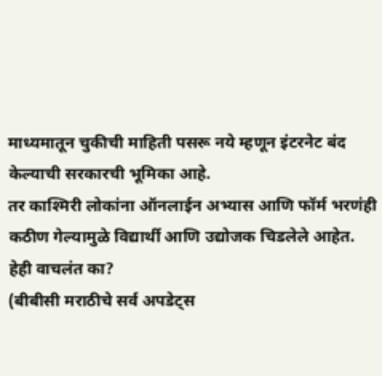माध्यमातून चुकीची माहिती पसरू नये म्हणून इंटरनेट बंद केल्याची सरकारची भूमिका आहे.
तर काश्मिरी लोकांना ऑनलाईन अभ्यास आणि फॉर्म भरणंही कठीण गेल्यामुळे विद्यार्थी आणि उद्योजक चिडलेले आहेत.
हेही वाचलंत का?
(बीबीसी मराठीचे सर्व अपडेट्स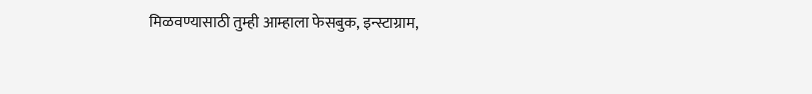मिळवण्यासाठी तुम्ही आम्हाला फेसबुक, इन्स्टाग्राम,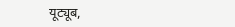यूट्यूब,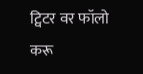ट्विटर वर फॉलो करू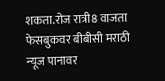शकता.रोज रात्री8 वाजता फेसबुकवर बीबीसी मराठी न्यूज पानावर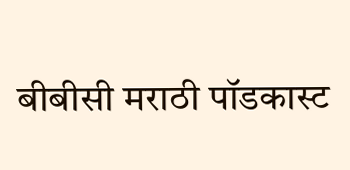बीबीसी मराठी पॉडकास्ट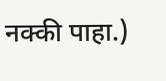नक्की पाहा.)